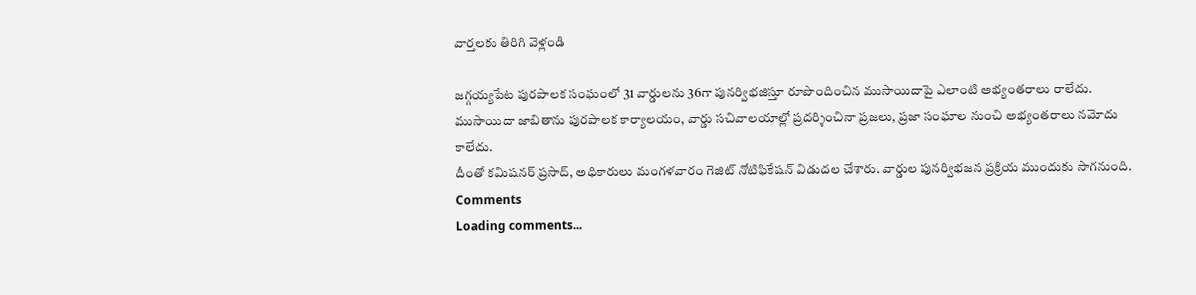వార్తలకు తిరిగి వెళ్లండి

జగ్గయ్యపేట పురపాలక సంఘంలో 31 వార్డులను 36గా పునర్విభజిస్తూ రూపొందించిన ముసాయిదాపై ఎలాంటి అభ్యంతరాలు రాలేదు. ముసాయిదా జాబితాను పురపాలక కార్యాలయం, వార్డు సచివాలయాల్లో ప్రదర్శించినా ప్రజలు, ప్రజా సంఘాల నుంచి అభ్యంతరాలు నమోదు కాలేదు.
దీంతో కమిషనర్ ప్రసాద్, అధికారులు మంగళవారం గెజిట్ నోటిఫికేషన్ విడుదల చేశారు. వార్డుల పునర్విభజన ప్రక్రియ ముందుకు సాగనుంది.
Comments
Loading comments...